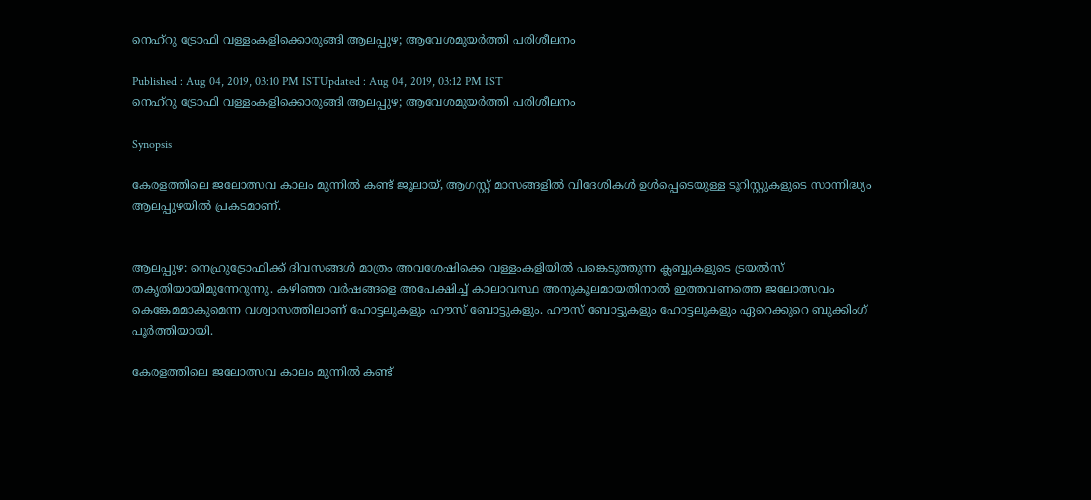നെഹ്റു ട്രോഫി വള്ളംകളിക്കൊരുങ്ങി ആലപ്പുഴ; ആവേശമുയര്‍ത്തി പരിശീലനം

Published : Aug 04, 2019, 03:10 PM ISTUpdated : Aug 04, 2019, 03:12 PM IST
നെഹ്റു ട്രോഫി വള്ളംകളിക്കൊരുങ്ങി ആലപ്പുഴ; ആവേശമുയര്‍ത്തി പരിശീലനം

Synopsis

കേരളത്തിലെ ജലോത്സവ കാലം മുന്നില്‍ കണ്ട് ജൂലായ്, ആഗസ്റ്റ് മാസങ്ങളില്‍ വിദേശികള്‍ ഉള്‍പ്പെടെയുള്ള ടൂറിസ്റ്റുകളുടെ സാന്നിദ്ധ്യം ആലപ്പുഴയില്‍ പ്രകടമാണ്.


ആലപ്പുഴ: നെഹ്രുട്രോഫിക്ക് ദിവസങ്ങള്‍ മാത്രം അവശേഷിക്കെ വള്ളംകളിയില്‍ പങ്കെടുത്തുന്ന ക്ലബ്ബുകളുടെ ട്രയല്‍സ്‍ തകൃതിയായിമുന്നേറുന്നു. കഴിഞ്ഞ വര്‍ഷങ്ങളെ അപേക്ഷിച്ച് കാലാവസ്ഥ അനുകൂലമായതിനാല്‍ ഇത്തവണത്തെ ജലോത്സവം കെങ്കേമമാകുമെന്ന വശ്വാസത്തിലാണ് ഹോട്ടലുകളും ഹൗസ് ബോട്ടുകളും. ഹൗസ് ബോട്ടുകളും ഹോട്ടലുകളും ഏറെക്കുറെ ബുക്കിംഗ് പൂര്‍ത്തിയായി.

കേരളത്തിലെ ജലോത്സവ കാലം മുന്നില്‍ കണ്ട്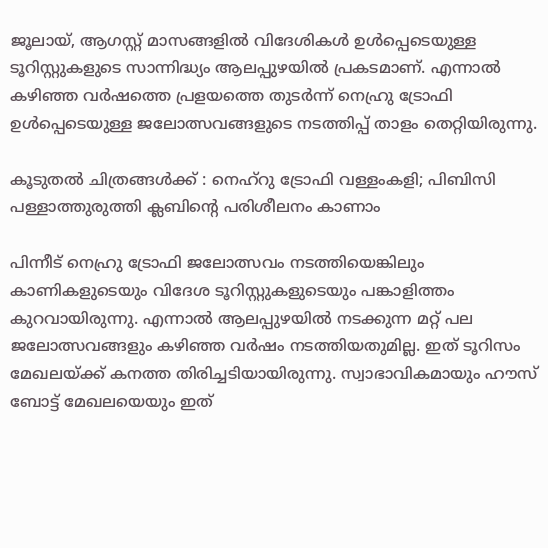ജൂലായ്, ആഗസ്റ്റ് മാസങ്ങളില്‍ വിദേശികള്‍ ഉള്‍പ്പെടെയുള്ള ടൂറിസ്റ്റുകളുടെ സാന്നിദ്ധ്യം ആലപ്പുഴയില്‍ പ്രകടമാണ്. എന്നാല്‍ കഴിഞ്ഞ വര്‍ഷത്തെ പ്രളയത്തെ തുടര്‍ന്ന് നെഹ്രു ട്രോഫി ഉള്‍പ്പെടെയുള്ള ജലോത്സവങ്ങളുടെ നടത്തിപ്പ് താളം തെറ്റിയിരുന്നു.

കൂടുതല്‍ ചിത്രങ്ങള്‍ക്ക് : നെഹ്റു ട്രോഫി വള്ളംകളി; പിബിസി പള്ളാത്തുരുത്തി ക്ലബിന്‍റെ പരിശീലനം കാണാം

പിന്നീട് നെഹ്രു ട്രോഫി ജലോത്സവം നടത്തിയെങ്കിലും കാണികളുടെയും വിദേശ ടൂറിസ്റ്റുകളുടെയും പങ്കാളിത്തം കുറവായിരുന്നു. എന്നാല്‍ ആലപ്പുഴയില്‍ നടക്കുന്ന മറ്റ് പല ജലോത്സവങ്ങളും കഴിഞ്ഞ വര്‍ഷം നടത്തിയതുമില്ല. ഇത് ടൂറിസം മേഖലയ്ക്ക് കനത്ത തിരിച്ചടിയായിരുന്നു. സ്വാഭാവികമായും ഹൗസ് ബോട്ട് മേഖലയെയും ഇത്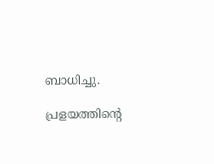ബാധിച്ചു.

പ്രളയത്തിന്‍റെ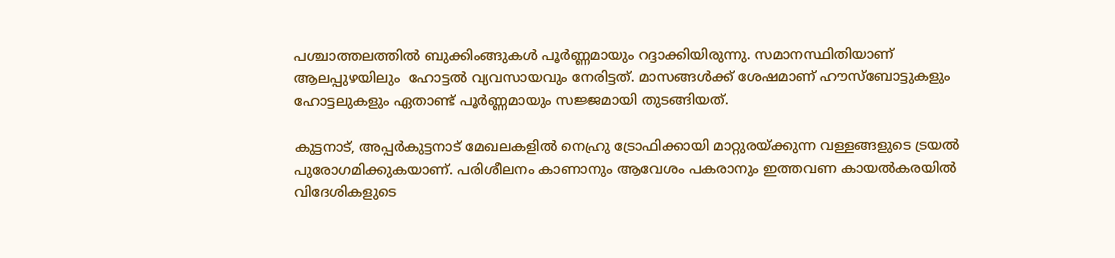പശ്ചാത്തലത്തില്‍ ബുക്കിംങ്ങുകള്‍ പൂര്‍ണ്ണമായും റദ്ദാക്കിയിരുന്നു. സമാനസ്ഥിതിയാണ് ആലപ്പുഴയിലും  ഹോട്ടല്‍ വ്യവസായവും നേരിട്ടത്. മാസങ്ങള്‍ക്ക് ശേഷമാണ് ഹൗസ്‌ബോട്ടുകളും ഹോട്ടലുകളും ഏതാണ്ട് പൂര്‍ണ്ണമായും സജ്ജമായി തുടങ്ങിയത്.

കുട്ടനാട്, അപ്പര്‍കുട്ടനാട് മേഖലകളില്‍ നെഹ്രു ട്രോഫിക്കായി മാറ്റുരയ്ക്കുന്ന വള്ളങ്ങളുടെ ട്രയല്‍ പുരോഗമിക്കുകയാണ്. പരിശീലനം കാണാനും ആവേശം പകരാനും ഇത്തവണ കായല്‍കരയില്‍ വിദേശികളുടെ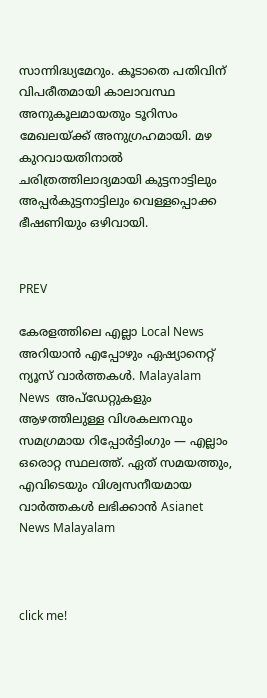സാന്നിദ്ധ്യമേറും. കൂടാതെ പതിവിന് വിപരീതമായി കാലാവസ്ഥ അനുകൂലമായതും ടൂറിസം മേഖലയ്ക്ക് അനുഗ്രഹമായി. മഴ കുറവായതിനാല്‍ ചരിത്രത്തിലാദ്യമായി കുട്ടനാട്ടിലും അപ്പര്‍കുട്ടനാട്ടിലും വെള്ളപ്പൊക്ക ഭീഷണിയും ഒഴിവായി.


PREV

കേരളത്തിലെ എല്ലാ Local News അറിയാൻ എപ്പോഴും ഏഷ്യാനെറ്റ് ന്യൂസ് വാർത്തകൾ. Malayalam News  അപ്‌ഡേറ്റുകളും ആഴത്തിലുള്ള വിശകലനവും സമഗ്രമായ റിപ്പോർട്ടിംഗും — എല്ലാം ഒരൊറ്റ സ്ഥലത്ത്. ഏത് സമയത്തും, എവിടെയും വിശ്വസനീയമായ വാർത്തകൾ ലഭിക്കാൻ Asianet News Malayalam



click me!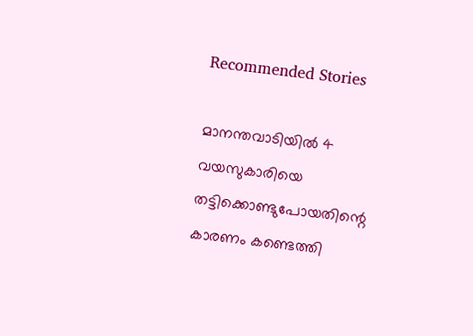Recommended Stories

മാനന്തവാടിയില്‍ 4 വയസുകാരിയെ തട്ടിക്കൊണ്ടുപോയതിന്റെ കാരണം കണ്ടെത്തി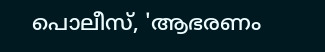പൊലീസ്, 'ആഭരണം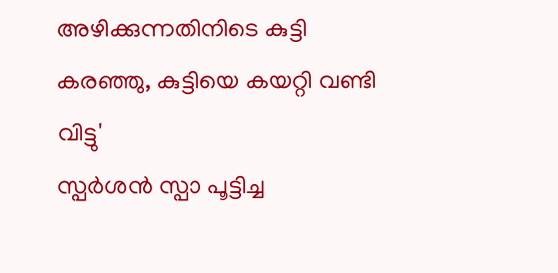അഴിക്കുന്നതിനിടെ കുട്ടി കരഞ്ഞു, കുട്ടിയെ കയറ്റി വണ്ടി വിട്ടു'
സ്പര്‍ശൻ സ്പാ പൂട്ടിച്ച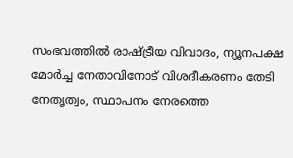സംഭവത്തിൽ രാഷ്ട്രീയ വിവാദം, ന്യൂനപക്ഷ മോർച്ച നേതാവിനോട് വിശദീകരണം തേടി നേതൃത്വം, സ്ഥാപനം നേരത്തെ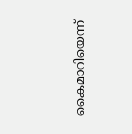കൈമാറിയെന്ന്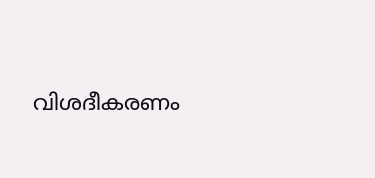വിശദീകരണം